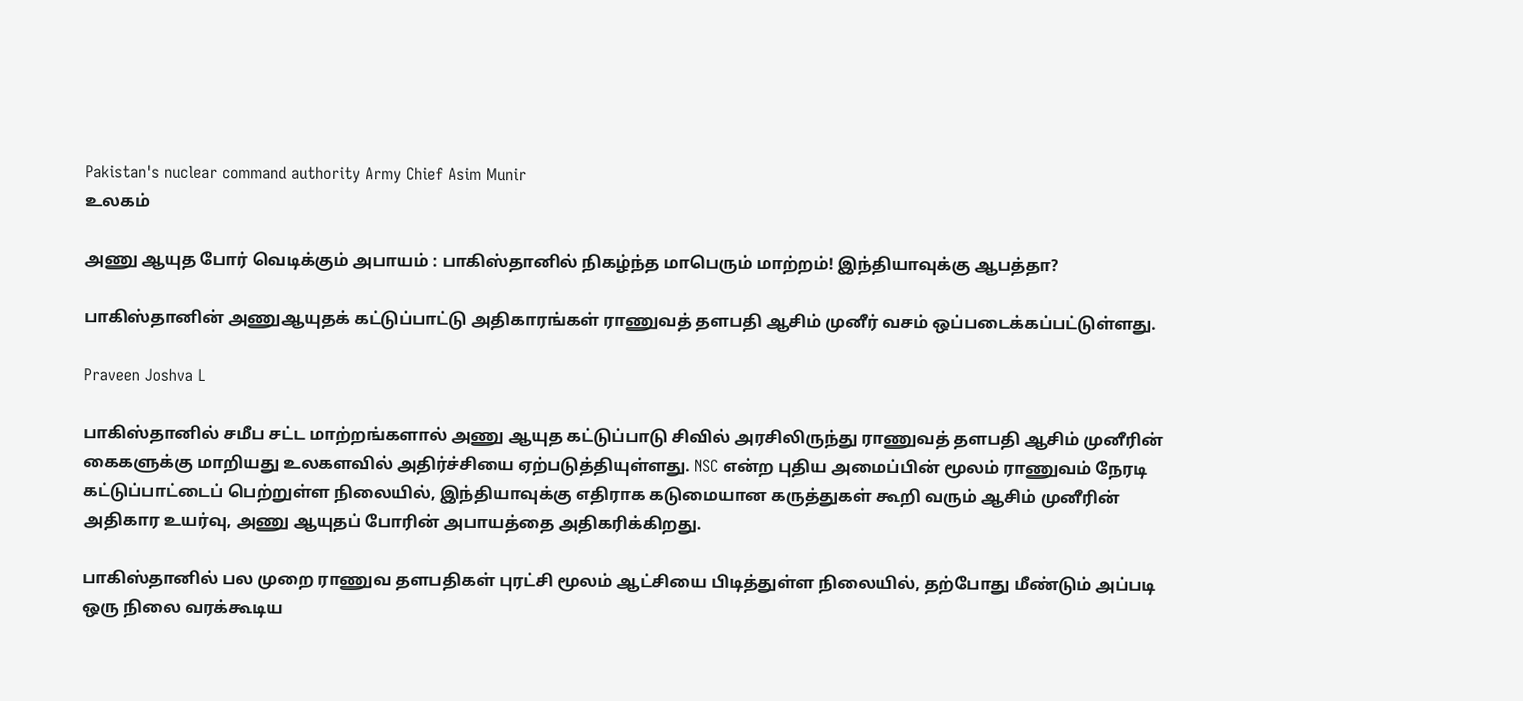Pakistan's nuclear command authority Army Chief Asim Munir
உலகம்

அணு ஆயுத போர் வெடிக்கும் அபாயம் : பாகிஸ்தானில் நிகழ்ந்த மாபெரும் மாற்றம்! இந்தியாவுக்கு ஆபத்தா?

பாகிஸ்தானின் அணுஆயுதக் கட்டுப்பாட்டு அதிகாரங்கள் ராணுவத் தளபதி ஆசிம் முனீர் வசம் ஒப்படைக்கப்பட்டுள்ளது.

Praveen Joshva L

பாகிஸ்தானில் சமீப சட்ட மாற்றங்களால் அணு ஆயுத கட்டுப்பாடு சிவில் அரசிலிருந்து ராணுவத் தளபதி ஆசிம் முனீரின் கைகளுக்கு மாறியது உலகளவில் அதிர்ச்சியை ஏற்படுத்தியுள்ளது. NSC என்ற புதிய அமைப்பின் மூலம் ராணுவம் நேரடி கட்டுப்பாட்டைப் பெற்றுள்ள நிலையில், இந்தியாவுக்கு எதிராக கடுமையான கருத்துகள் கூறி வரும் ஆசிம் முனீரின் அதிகார உயர்வு, அணு ஆயுதப் போரின் அபாயத்தை அதிகரிக்கிறது.

பாகிஸ்தானில் பல முறை ராணுவ தளபதிகள் புரட்சி மூலம் ஆட்சியை பிடித்துள்ள நிலையில், தற்போது மீண்டும் அப்படி ஒரு நிலை வரக்கூடிய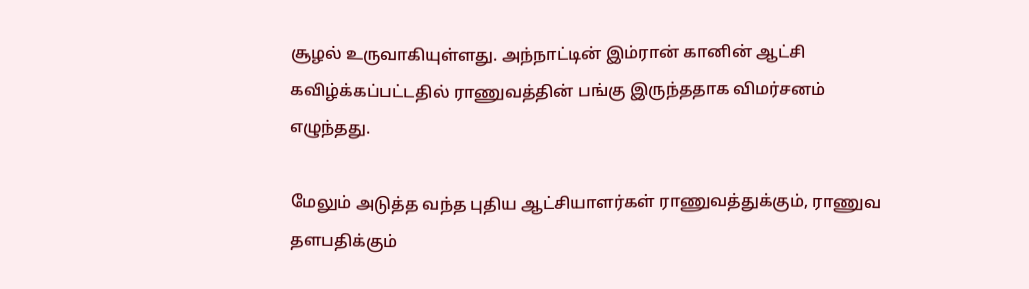சூழல் உருவாகியுள்ளது. அந்நாட்டின் இம்ரான் கானின் ஆட்சி கவிழ்க்கப்பட்டதில் ராணுவத்தின் பங்கு இருந்ததாக விமர்சனம் எழுந்தது.

மேலும் அடுத்த வந்த புதிய ஆட்சியாளர்கள் ராணுவத்துக்கும், ராணுவ தளபதிக்கும்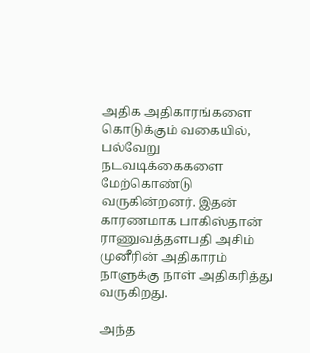அதிக அதிகாரங்களை கொடுக்கும் வகையில், பல்வேறு நடவடிக்கைகளை மேற்கொண்டு வருகின்றனர். இதன் காரணமாக பாகிஸ்தான் ராணுவத்தளபதி அசிம் முனீரின் அதிகாரம் நாளுக்கு நாள் அதிகரித்து வருகிறது.

அந்த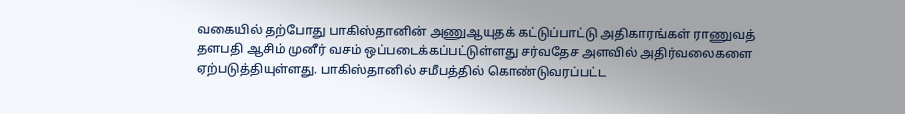வகையில் தற்போது பாகிஸ்தானின் அணுஆயுதக் கட்டுப்பாட்டு அதிகாரங்கள் ராணுவத் தளபதி ஆசிம் முனீர் வசம் ஒப்படைக்கப்பட்டுள்ளது சர்வதேச அளவில் அதிர்வலைகளை ஏற்படுத்தியுள்ளது. பாகிஸ்தானில் சமீபத்தில் கொண்டுவரப்பட்ட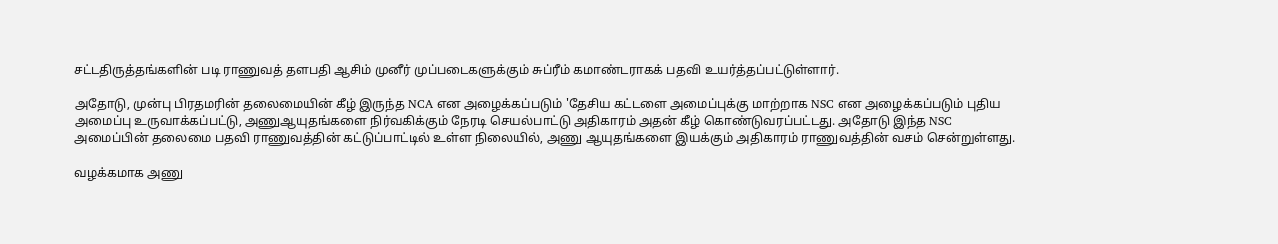சட்டதிருத்தங்களின் படி ராணுவத் தளபதி ஆசிம் முனீர் முப்படைகளுக்கும் சுப்ரீம் கமாண்டராகக் பதவி உயர்த்தப்பட்டுள்ளார்.

அதோடு, முன்பு பிரதமரின் தலைமையின் கீழ் இருந்த NCA என அழைக்கப்படும் 'தேசிய கட்டளை அமைப்புக்கு மாற்றாக NSC என அழைக்கப்படும் புதிய அமைப்பு உருவாக்கப்பட்டு, அணுஆயுதங்களை நிர்வகிக்கும் நேரடி செயல்பாட்டு அதிகாரம் அதன் கீழ் கொண்டுவரப்பட்டது. அதோடு இந்த NSC அமைப்பின் தலைமை பதவி ராணுவத்தின் கட்டுப்பாட்டில் உள்ள நிலையில், அணு ஆயுதங்களை இயக்கும் அதிகாரம் ராணுவத்தின் வசம் சென்றுள்ளது.

வழக்கமாக அணு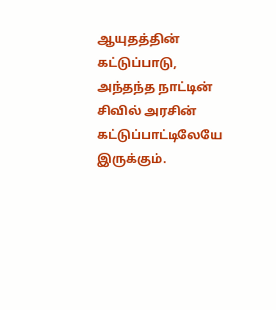ஆயுதத்தின் கட்டுப்பாடு, அந்தந்த நாட்டின் சிவில் அரசின் கட்டுப்பாட்டிலேயே இருக்கும்.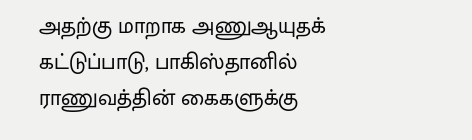அதற்கு மாறாக அணுஆயுதக் கட்டுப்பாடு, பாகிஸ்தானில் ராணுவத்தின் கைகளுக்கு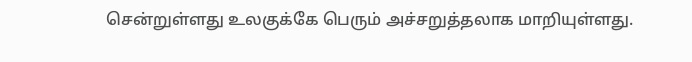சென்றுள்ளது உலகுக்கே பெரும் அச்சறுத்தலாக மாறியுள்ளது.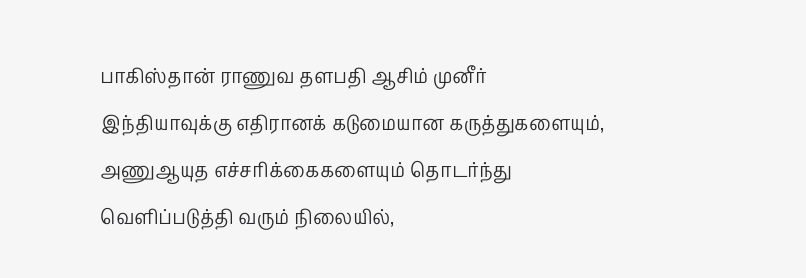பாகிஸ்தான் ராணுவ தளபதி ஆசிம் முனீர் இந்தியாவுக்கு எதிரானக் கடுமையான கருத்துகளையும், அணுஆயுத எச்சரிக்கைகளையும் தொடர்ந்து வெளிப்படுத்தி வரும் நிலையில்,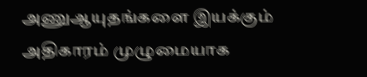அணுஆயுதங்களை இயக்கும் அதிகாரம் முழுமையாக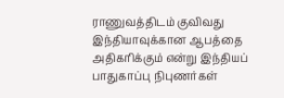ராணுவத்திடம் குவிவது இந்தியாவுக்கான ஆபத்தை அதிகரிக்கும் என்று இந்தியப் பாதுகாப்பு நிபுணர்கள்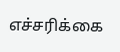எச்சரிக்கை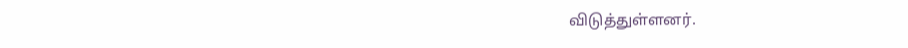விடுத்துள்ளனர்.